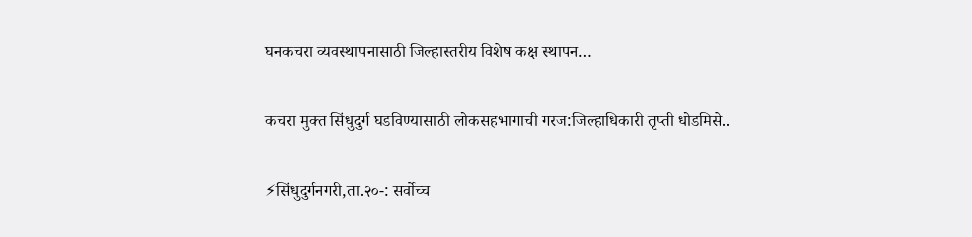घनकचरा व्यवस्थापनासाठी जिल्हास्तरीय विशेष कक्ष स्थापन…

कचरा मुक्त सिंधुदुर्ग घडविण्यासाठी लोकसहभागाची गरज:जिल्हाधिकारी तृप्ती धोडमिसे..

⚡सिंधुदुर्गनगरी,ता.२०-: सर्वोच्च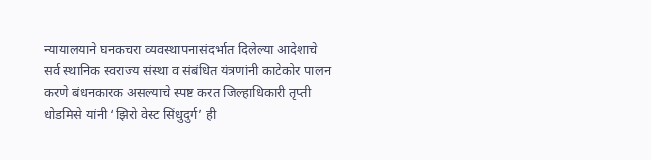न्यायालयाने घनकचरा व्यवस्थापनासंदर्भात दिलेल्या आदेशाचे सर्व स्थानिक स्वराज्य संस्था व संबंधित यंत्रणांनी काटेकोर पालन करणे बंधनकारक असल्याचे स्पष्ट करत जिल्हाधिकारी तृप्ती धोडमिसे यांनी ‘झिरो वेस्ट सिंधुदुर्ग’ ही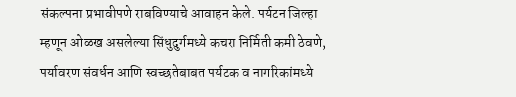संकल्पना प्रभावीपणे राबविण्याचे आवाहन केले. पर्यटन जिल्हा म्हणून ओळख असलेल्या सिंधुदुर्गमध्ये कचरा निर्मिती कमी ठेवणे, पर्यावरण संवर्धन आणि स्वच्छतेबाबत पर्यटक व नागरिकांमध्ये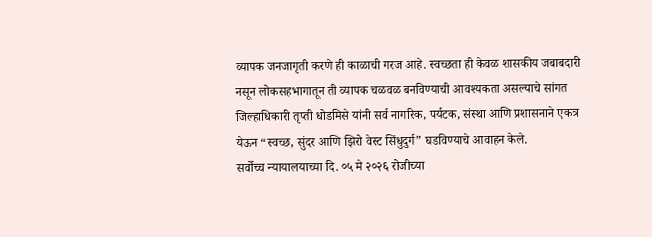व्यापक जनजागृती करणे ही काळाची गरज आहे. स्वच्छता ही केवळ शासकीय जबाबदारी नसून लोकसहभागातून ती व्यापक चळवळ बनविण्याची आवश्यकता असल्याचे सांगत जिल्हाधिकारी तृप्ती धोडमिसे यांनी सर्व नागरिक, पर्यटक, संस्था आणि प्रशासनाने एकत्र येऊन “स्वच्छ, सुंदर आणि झिरो वेस्ट सिंधुदुर्ग” घडविण्याचे आवाहन केले.
सर्वोच्च न्यायालयाच्या दि. ०५ मे २०२६ रोजीच्या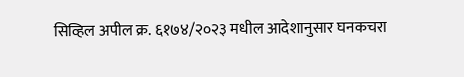सिव्हिल अपील क्र. ६१७४/२०२३ मधील आदेशानुसार घनकचरा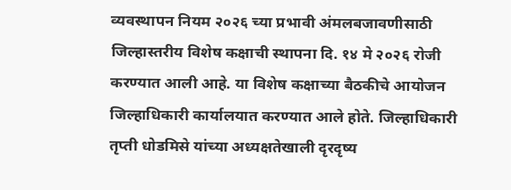व्यवस्थापन नियम २०२६ च्या प्रभावी अंमलबजावणीसाठी जिल्हास्तरीय विशेष कक्षाची स्थापना दि. १४ मे २०२६ रोजी करण्यात आली आहे. या विशेष कक्षाच्या बैठकीचे आयोजन जिल्हाधिकारी कार्यालयात करण्यात आले होते. जिल्हाधिकारी तृप्ती धोडमिसे यांच्या अध्यक्षतेखाली दृरदृष्य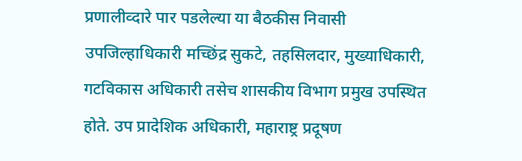प्रणालीव्दारे पार पडलेल्या या बैठकीस निवासी उपजिल्हाधिकारी मच्छिंद्र सुकटे, तहसिलदार, मुख्याधिकारी, गटविकास अधिकारी तसेच शासकीय विभाग प्रमुख उपस्थित होते. उप प्रादेशिक अधिकारी, महाराष्ट्र प्रदूषण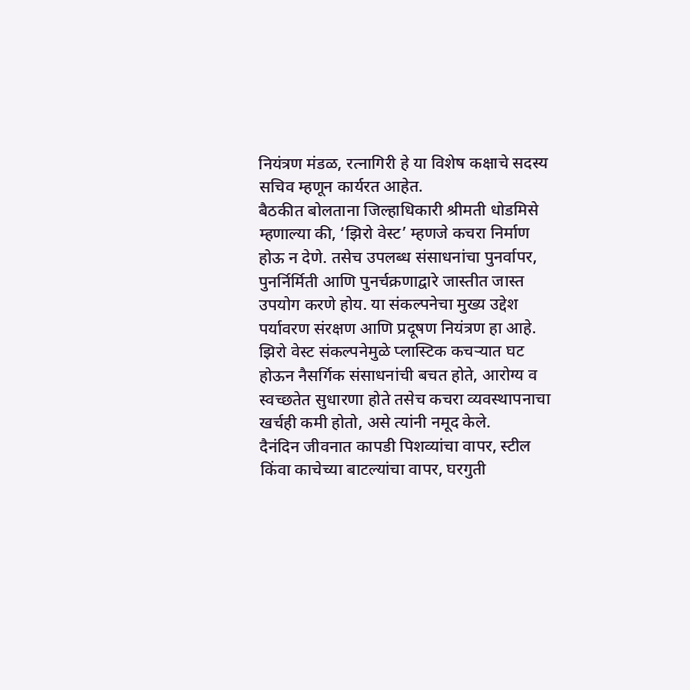नियंत्रण मंडळ, रत्नागिरी हे या विशेष कक्षाचे सदस्य सचिव म्हणून कार्यरत आहेत.
बैठकीत बोलताना जिल्हाधिकारी श्रीमती धोडमिसे म्हणाल्या की, ‘झिरो वेस्ट’ म्हणजे कचरा निर्माण होऊ न देणे. तसेच उपलब्ध संसाधनांचा पुनर्वापर, पुनर्निर्मिती आणि पुनर्चक्रणाद्वारे जास्तीत जास्त उपयोग करणे होय. या संकल्पनेचा मुख्य उद्देश पर्यावरण संरक्षण आणि प्रदूषण नियंत्रण हा आहे. झिरो वेस्ट संकल्पनेमुळे प्लास्टिक कचऱ्यात घट होऊन नैसर्गिक संसाधनांची बचत होते, आरोग्य व स्वच्छतेत सुधारणा होते तसेच कचरा व्यवस्थापनाचा खर्चही कमी होतो, असे त्यांनी नमूद केले.
दैनंदिन जीवनात कापडी पिशव्यांचा वापर, स्टील किंवा काचेच्या बाटल्यांचा वापर, घरगुती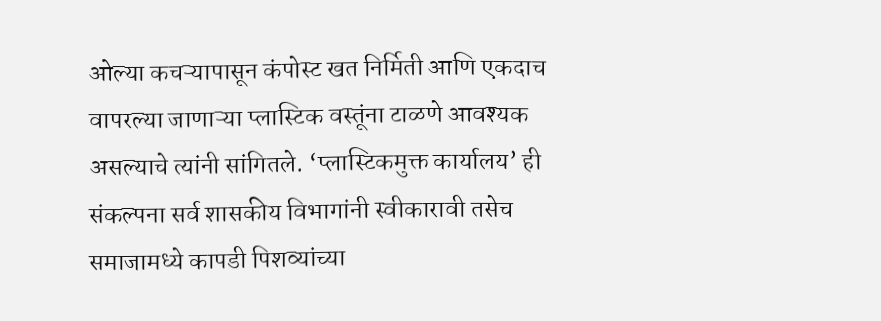ओल्या कचऱ्यापासून कंपोस्ट खत निर्मिती आणि एकदाच वापरल्या जाणाऱ्या प्लास्टिक वस्तूंना टाळणे आवश्यक असल्याचे त्यांनी सांगितले. ‘प्लास्टिकमुक्त कार्यालय’ ही संकल्पना सर्व शासकीय विभागांनी स्वीकारावी तसेच समाजामध्ये कापडी पिशव्यांच्या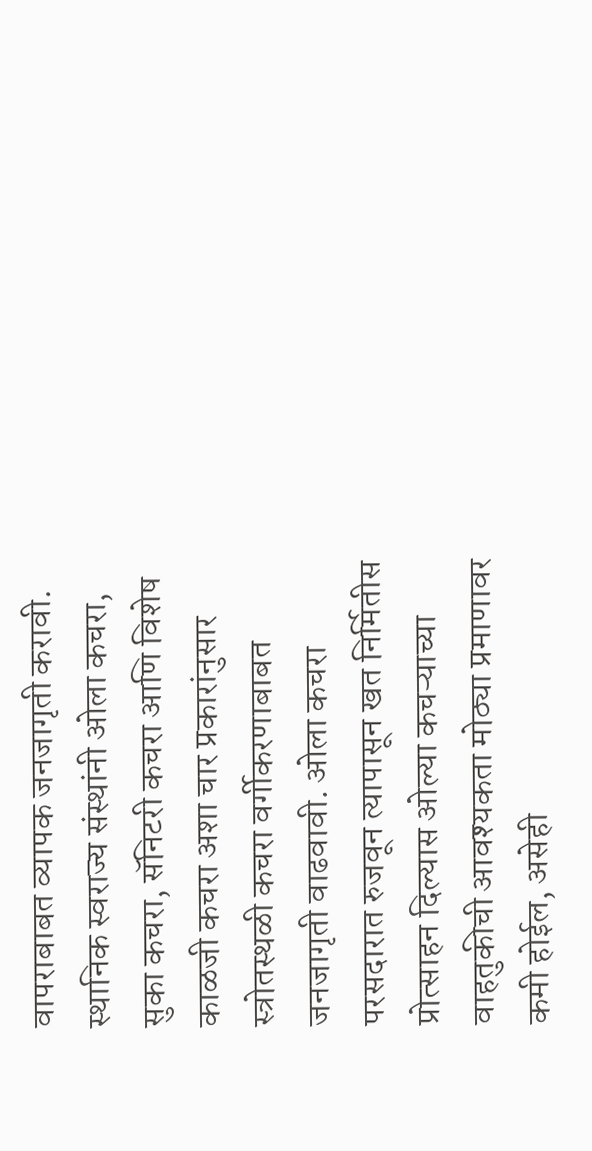वापराबाबत व्यापक जनजागृती करावी. स्थानिक स्वराज्य संस्थांनी ओला कचरा, सुका कचरा, सॅनिटरी कचरा आणि विशेष काळजी कचरा अशा चार प्रकारांनुसार स्त्रोतस्थळी कचरा वर्गीकरणाबाबत जनजागृती वाढवावी. ओला कचरा परसदारात रुजवून त्यापासून खत निर्मितीस प्रोत्साहन दिल्यास ओल्या कचऱ्याच्या वाहतुकीची आवश्यकता मोठ्या प्रमाणावर कमी होईल, असेही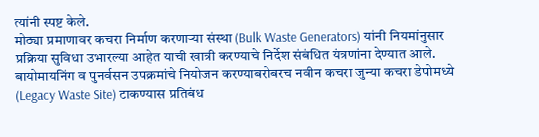त्यांनी स्पष्ट केले.
मोठ्या प्रमाणावर कचरा निर्माण करणाऱ्या संस्था (Bulk Waste Generators) यांनी नियमांनुसार प्रक्रिया सुविधा उभारल्या आहेत याची खात्री करण्याचे निर्देश संबंधित यंत्रणांना देण्यात आले. बायोमायनिंग व पुनर्वसन उपक्रमांचे नियोजन करण्याबरोबरच नवीन कचरा जुन्या कचरा डेपोमध्ये (Legacy Waste Site) टाकण्यास प्रतिबंध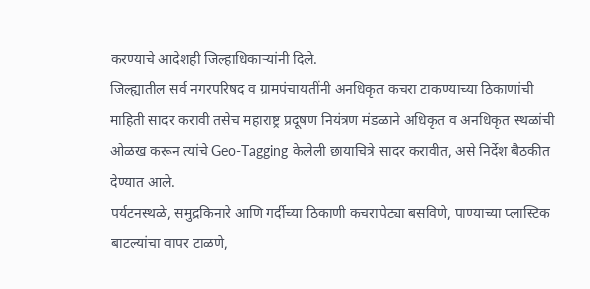करण्याचे आदेशही जिल्हाधिकाऱ्यांनी दिले.
जिल्ह्यातील सर्व नगरपरिषद व ग्रामपंचायतींनी अनधिकृत कचरा टाकण्याच्या ठिकाणांची माहिती सादर करावी तसेच महाराष्ट्र प्रदूषण नियंत्रण मंडळाने अधिकृत व अनधिकृत स्थळांची ओळख करून त्यांचे Geo-Tagging केलेली छायाचित्रे सादर करावीत, असे निर्देश बैठकीत देण्यात आले.
पर्यटनस्थळे, समुद्रकिनारे आणि गर्दीच्या ठिकाणी कचरापेट्या बसविणे, पाण्याच्या प्लास्टिक बाटल्यांचा वापर टाळणे,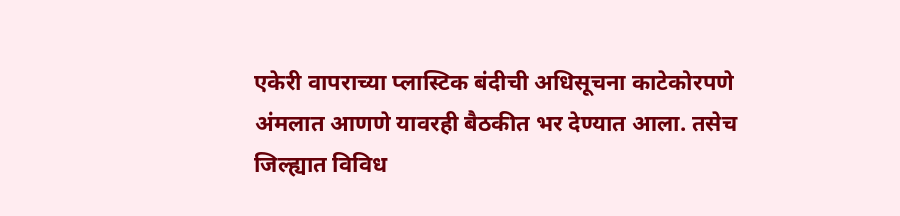एकेरी वापराच्या प्लास्टिक बंदीची अधिसूचना काटेकोरपणे अंमलात आणणे यावरही बैठकीत भर देण्यात आला. तसेच जिल्ह्यात विविध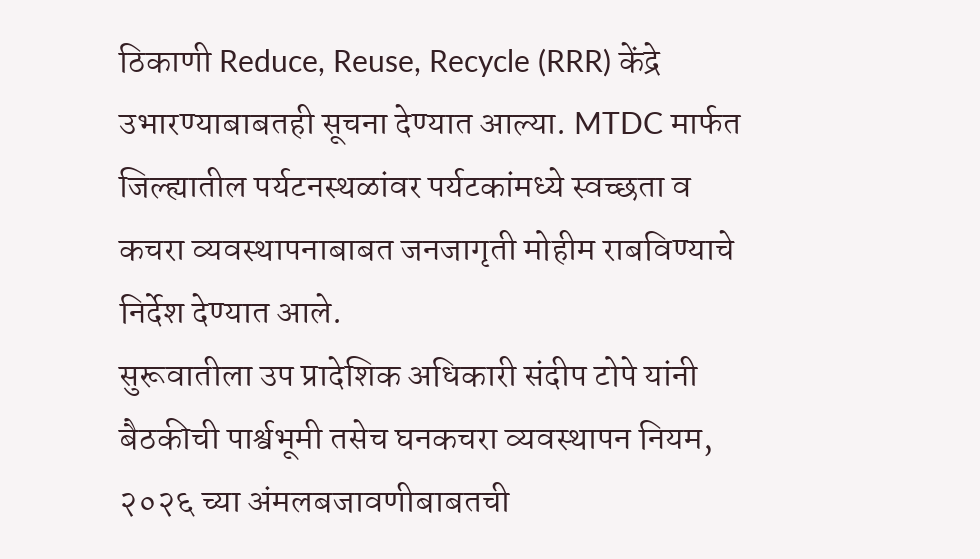ठिकाणी Reduce, Reuse, Recycle (RRR) केंद्रे उभारण्याबाबतही सूचना देण्यात आल्या. MTDC मार्फत जिल्ह्यातील पर्यटनस्थळांवर पर्यटकांमध्ये स्वच्छता व कचरा व्यवस्थापनाबाबत जनजागृती मोहीम राबविण्याचे निर्देश देण्यात आले.
सुरूवातीला उप प्रादेशिक अधिकारी संदीप टोपे यांनी बैठकीची पार्श्वभूमी तसेच घनकचरा व्यवस्थापन नियम, २०२६ च्या अंमलबजावणीबाबतची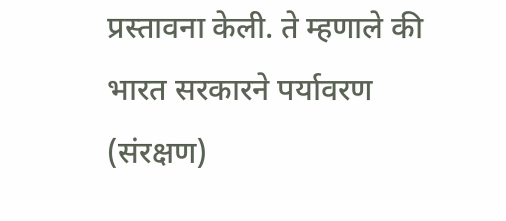प्रस्तावना केली. ते म्हणाले की भारत सरकारने पर्यावरण (संरक्षण)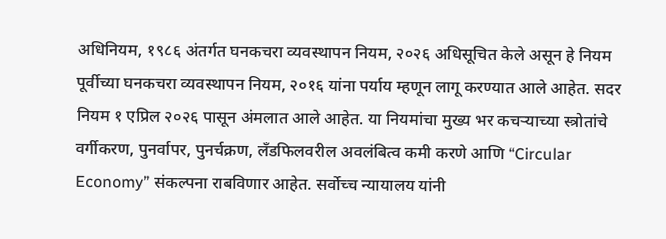अधिनियम, १९८६ अंतर्गत घनकचरा व्यवस्थापन नियम, २०२६ अधिसूचित केले असून हे नियम पूर्वीच्या घनकचरा व्यवस्थापन नियम, २०१६ यांना पर्याय म्हणून लागू करण्यात आले आहेत. सदर नियम १ एप्रिल २०२६ पासून अंमलात आले आहेत. या नियमांचा मुख्य भर कचऱ्याच्या स्त्रोतांचे वर्गीकरण, पुनर्वापर, पुनर्चक्रण, लँडफिलवरील अवलंबित्व कमी करणे आणि “Circular Economy” संकल्पना राबविणार आहेत. सर्वोच्च न्यायालय यांनी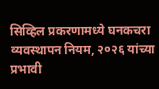सिव्हिल प्रकरणामध्ये घनकचरा व्यवस्थापन नियम, २०२६ यांच्या प्रभावी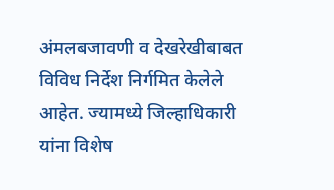अंमलबजावणी व देखरेखीबाबत विविध निर्देश निर्गमित केलेले आहेत. ज्यामध्ये जिल्हाधिकारी यांना विशेष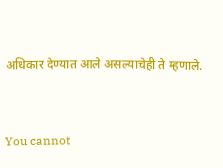अधिकार देण्यात आले असल्याचेही ते म्हणाले.


You cannot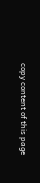copy content of this page